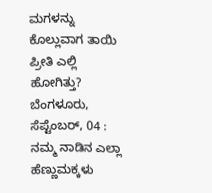ಮಗಳನ್ನು ಕೊಲ್ಲುವಾಗ ತಾಯಿ ಪ್ರೀತಿ ಎಲ್ಲಿ ಹೋಗಿತ್ತು?
ಬೆಂಗಳೂರು, ಸೆಪ್ಟೆಂಬರ್, 04 : ನಮ್ಮ ನಾಡಿನ ಎಲ್ಲಾ ಹೆಣ್ಣುಮಕ್ಕಳು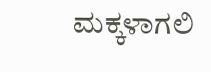ಮಕ್ಕಳಾಗಲಿ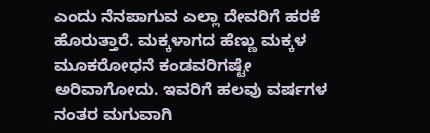ಎಂದು ನೆನಪಾಗುವ ಎಲ್ಲಾ ದೇವರಿಗೆ ಹರಕೆ ಹೊರುತ್ತಾರೆ. ಮಕ್ಕಳಾಗದ ಹೆಣ್ಣು ಮಕ್ಕಳ ಮೂಕರೋಧನೆ ಕಂಡವರಿಗಷ್ಟೇ ಅರಿವಾಗೋದು. ಇವರಿಗೆ ಹಲವು ವರ್ಷಗಳ ನಂತರ ಮಗುವಾಗಿ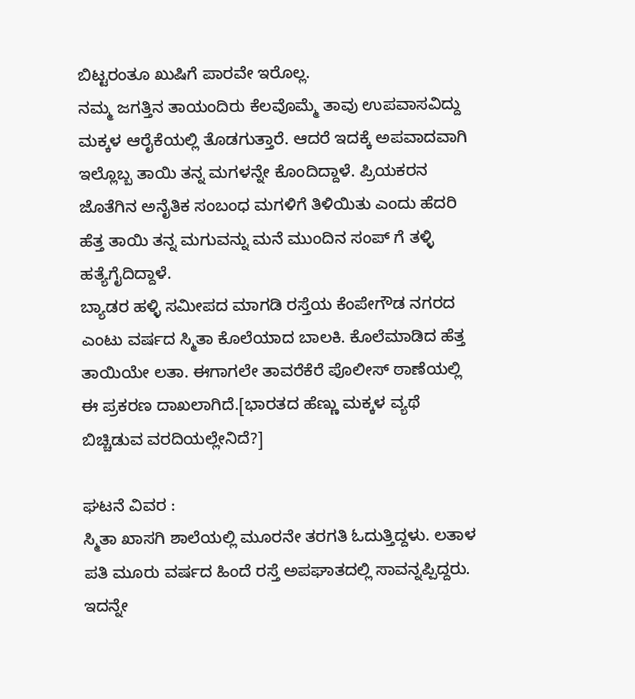ಬಿಟ್ಟರಂತೂ ಖುಷಿಗೆ ಪಾರವೇ ಇರೊಲ್ಲ.
ನಮ್ಮ ಜಗತ್ತಿನ ತಾಯಂದಿರು ಕೆಲವೊಮ್ಮೆ ತಾವು ಉಪವಾಸವಿದ್ದು ಮಕ್ಕಳ ಆರೈಕೆಯಲ್ಲಿ ತೊಡಗುತ್ತಾರೆ. ಆದರೆ ಇದಕ್ಕೆ ಅಪವಾದವಾಗಿ ಇಲ್ಲೊಬ್ಬ ತಾಯಿ ತನ್ನ ಮಗಳನ್ನೇ ಕೊಂದಿದ್ದಾಳೆ. ಪ್ರಿಯಕರನ ಜೊತೆಗಿನ ಅನೈತಿಕ ಸಂಬಂಧ ಮಗಳಿಗೆ ತಿಳಿಯಿತು ಎಂದು ಹೆದರಿ ಹೆತ್ತ ತಾಯಿ ತನ್ನ ಮಗುವನ್ನು ಮನೆ ಮುಂದಿನ ಸಂಪ್ ಗೆ ತಳ್ಳಿ ಹತ್ಯೆಗೈದಿದ್ದಾಳೆ.
ಬ್ಯಾಡರ ಹಳ್ಳಿ ಸಮೀಪದ ಮಾಗಡಿ ರಸ್ತೆಯ ಕೆಂಪೇಗೌಡ ನಗರದ ಎಂಟು ವರ್ಷದ ಸ್ಮಿತಾ ಕೊಲೆಯಾದ ಬಾಲಕಿ. ಕೊಲೆಮಾಡಿದ ಹೆತ್ತ ತಾಯಿಯೇ ಲತಾ. ಈಗಾಗಲೇ ತಾವರೆಕೆರೆ ಪೊಲೀಸ್ ಠಾಣೆಯಲ್ಲಿ ಈ ಪ್ರಕರಣ ದಾಖಲಾಗಿದೆ.[ಭಾರತದ ಹೆಣ್ಣು ಮಕ್ಕಳ ವ್ಯಥೆ ಬಿಚ್ಚಿಡುವ ವರದಿಯಲ್ಲೇನಿದೆ?]

ಘಟನೆ ವಿವರ :
ಸ್ಮಿತಾ ಖಾಸಗಿ ಶಾಲೆಯಲ್ಲಿ ಮೂರನೇ ತರಗತಿ ಓದುತ್ತಿದ್ದಳು. ಲತಾಳ ಪತಿ ಮೂರು ವರ್ಷದ ಹಿಂದೆ ರಸ್ತೆ ಅಪಘಾತದಲ್ಲಿ ಸಾವನ್ನಪ್ಪಿದ್ದರು. ಇದನ್ನೇ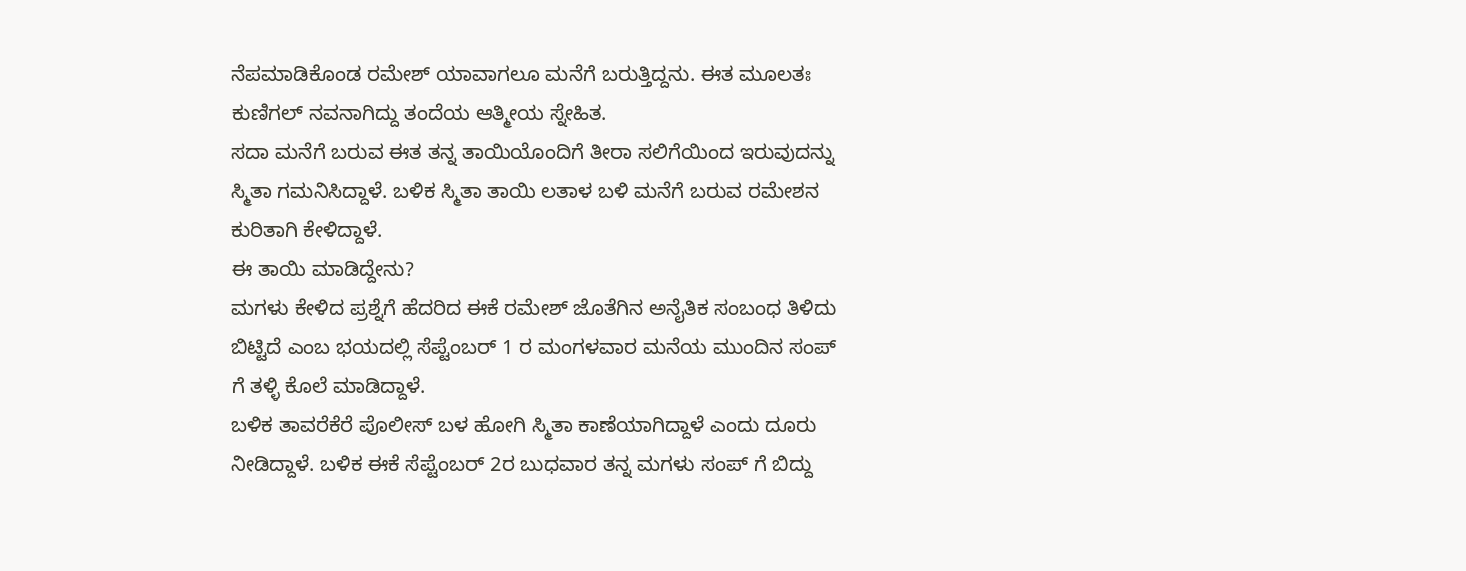ನೆಪಮಾಡಿಕೊಂಡ ರಮೇಶ್ ಯಾವಾಗಲೂ ಮನೆಗೆ ಬರುತ್ತಿದ್ದನು. ಈತ ಮೂಲತಃ ಕುಣಿಗಲ್ ನವನಾಗಿದ್ದು ತಂದೆಯ ಆತ್ಮೀಯ ಸ್ನೇಹಿತ.
ಸದಾ ಮನೆಗೆ ಬರುವ ಈತ ತನ್ನ ತಾಯಿಯೊಂದಿಗೆ ತೀರಾ ಸಲಿಗೆಯಿಂದ ಇರುವುದನ್ನು ಸ್ಮಿತಾ ಗಮನಿಸಿದ್ದಾಳೆ. ಬಳಿಕ ಸ್ಮಿತಾ ತಾಯಿ ಲತಾಳ ಬಳಿ ಮನೆಗೆ ಬರುವ ರಮೇಶನ ಕುರಿತಾಗಿ ಕೇಳಿದ್ದಾಳೆ.
ಈ ತಾಯಿ ಮಾಡಿದ್ದೇನು?
ಮಗಳು ಕೇಳಿದ ಪ್ರಶ್ನೆಗೆ ಹೆದರಿದ ಈಕೆ ರಮೇಶ್ ಜೊತೆಗಿನ ಅನೈತಿಕ ಸಂಬಂಧ ತಿಳಿದು ಬಿಟ್ಟಿದೆ ಎಂಬ ಭಯದಲ್ಲಿ ಸೆಪ್ಟೆಂಬರ್ 1 ರ ಮಂಗಳವಾರ ಮನೆಯ ಮುಂದಿನ ಸಂಪ್ ಗೆ ತಳ್ಳಿ ಕೊಲೆ ಮಾಡಿದ್ದಾಳೆ.
ಬಳಿಕ ತಾವರೆಕೆರೆ ಪೊಲೀಸ್ ಬಳ ಹೋಗಿ ಸ್ಮಿತಾ ಕಾಣೆಯಾಗಿದ್ದಾಳೆ ಎಂದು ದೂರು ನೀಡಿದ್ದಾಳೆ. ಬಳಿಕ ಈಕೆ ಸೆಪ್ಟೆಂಬರ್ 2ರ ಬುಧವಾರ ತನ್ನ ಮಗಳು ಸಂಪ್ ಗೆ ಬಿದ್ದು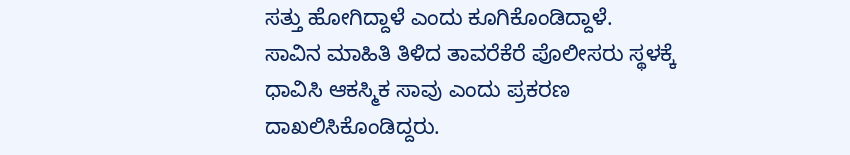ಸತ್ತು ಹೋಗಿದ್ದಾಳೆ ಎಂದು ಕೂಗಿಕೊಂಡಿದ್ದಾಳೆ.
ಸಾವಿನ ಮಾಹಿತಿ ತಿಳಿದ ತಾವರೆಕೆರೆ ಪೊಲೀಸರು ಸ್ಥಳಕ್ಕೆ ಧಾವಿಸಿ ಆಕಸ್ಮಿಕ ಸಾವು ಎಂದು ಪ್ರಕರಣ ದಾಖಲಿಸಿಕೊಂಡಿದ್ದರು.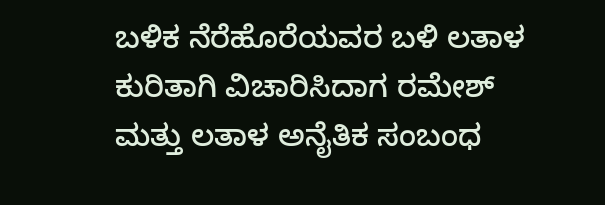ಬಳಿಕ ನೆರೆಹೊರೆಯವರ ಬಳಿ ಲತಾಳ ಕುರಿತಾಗಿ ವಿಚಾರಿಸಿದಾಗ ರಮೇಶ್ ಮತ್ತು ಲತಾಳ ಅನೈತಿಕ ಸಂಬಂಧ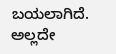ಬಯಲಾಗಿದೆ. ಅಲ್ಲದೇ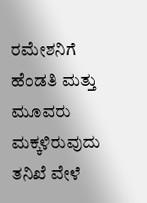ರಮೇಶನಿಗೆ ಹೆಂಡತಿ ಮತ್ತು ಮೂವರು ಮಕ್ಕಳಿರುವುದು ತನಿಖೆ ವೇಳೆ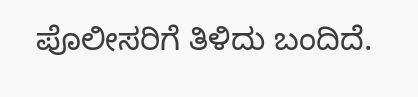ಪೊಲೀಸರಿಗೆ ತಿಳಿದು ಬಂದಿದೆ.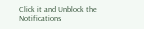Click it and Unblock the Notifications